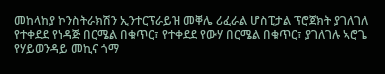መከላከያ ኮንስትራክሽን ኢንተርፕራይዝ መቐሌ ሪፈራል ሆስፒታል ፕሮጀክት ያገለገለ የተቀደደ የነዳጅ በርሜል በቁጥር፣ የተቀደደ የውሃ በርሜል በቁጥር፣ ያገለገሉ ኣሮጌ የሃይወንዳይ መኪና ጎማ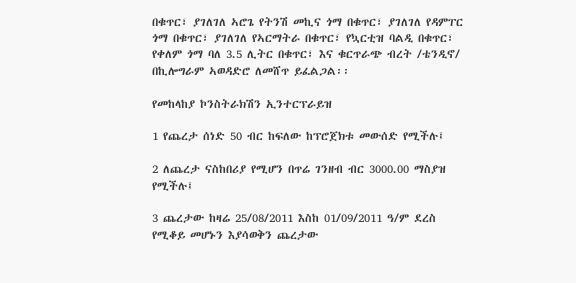በቁጥር፣ ያገለገለ ኣሮጌ የትንሽ መኪና ጎማ በቁጥር፣ ያገለገለ የዳምፐር ጎማ በቁጥር፣ ያገለገለ የኣርማትራ በቁጥር፣ የኳርቲዝ ባልዲ በቁጥር፣ የቀለም ጎማ ባለ 3.5 ሊትር በቁጥር፣ እና ቁርጥራጭ ብረት /ቴንዲኖ/ በኪሎግራም ኣወዳድሮ ለመሸጥ ይፈልጋል፡፡

የመከላከያ ኮንስትራክሽን ኢንተርፕራይዝ

1 የጨረታ ሰነድ 50 ብር ከፍለው ከፕሮጀክቱ መውሰድ የሚችሉ፤

2 ለጨረታ ናስከበሪያ የሚሆን በጥሬ ገንዘብ ብር 3000.00 ማስያዝ የሚችሉ፤

3 ጨረታው ከዛሬ 25/08/2011 እስከ 01/09/2011 ዓ/ም ደረስ የሚቆይ መሆኑን እያሳወቅን ጨረታው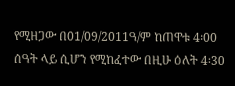የሚዘጋው በ01/09/2011ዓ/ም ከጠዋቱ 4፡00 ሰዓት ላይ ሲሆን የሚከፈተው በዚሁ ዕለት 4፡30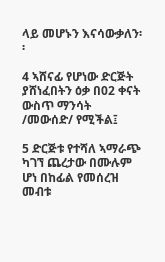ላይ መሆኑን እናሳውቃለን፡፡

4 ኣሸናፊ የሆነው ድርጅት ያሸነፈበትን ዕቃ በ02 ቀናት ውስጥ ማንሳት /መውሰድ/ የሚችል፤

5 ድርጅቱ የተሻለ ኣማራጭ ካገኘ ጨረታው በሙሉም ሆነ በከፊል የመሰረዝ መብቱ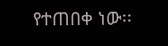የተጠበቀ ነው፡፡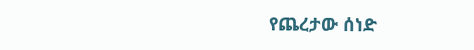የጨረታው ሰነድ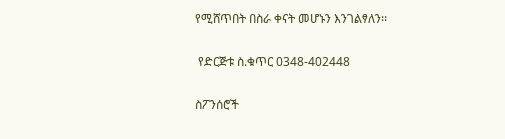የሚሸጥበት በስራ ቀናት መሆኑን እንገልፃለን፡፡

 የድርጅቱ ስ.ቁጥር 0348-402448

ስፖንሰሮች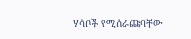ሃሳቦች የሚሰራጩባቸው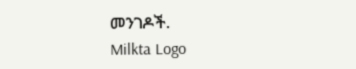መንገዶች.
Milkta Logo